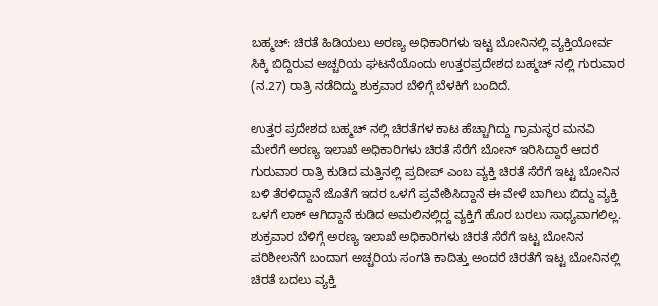ಬಹ್ಮಚ್: ಚಿರತೆ ಹಿಡಿಯಲು ಅರಣ್ಯ ಅಧಿಕಾರಿಗಳು ಇಟ್ಟ ಬೋನಿನಲ್ಲಿ ವ್ಯಕ್ತಿಯೋರ್ವ ಸಿಕ್ಕಿ ಬಿದ್ದಿರುವ ಅಚ್ಚರಿಯ ಘಟನೆಯೊಂದು ಉತ್ತರಪ್ರದೇಶದ ಬಹ್ಮಚ್ ನಲ್ಲಿ ಗುರುವಾರ (ನ.27) ರಾತ್ರಿ ನಡೆದಿದ್ದು ಶುಕ್ರವಾರ ಬೆಳಿಗ್ಗೆ ಬೆಳಕಿಗೆ ಬಂದಿದೆ.

ಉತ್ತರ ಪ್ರದೇಶದ ಬಹ್ಮಚ್ ನಲ್ಲಿ ಚಿರತೆಗಳ ಕಾಟ ಹೆಚ್ಚಾಗಿದ್ದು ಗ್ರಾಮಸ್ಥರ ಮನವಿ ಮೇರೆಗೆ ಅರಣ್ಯ ಇಲಾಖೆ ಅಧಿಕಾರಿಗಳು ಚಿರತೆ ಸೆರೆಗೆ ಬೋನ್ ಇರಿಸಿದ್ದಾರೆ ಆದರೆ ಗುರುವಾರ ರಾತ್ರಿ ಕುಡಿದ ಮತ್ತಿನಲ್ಲಿ ಪ್ರದೀಪ್ ಎಂಬ ವ್ಯಕ್ತಿ ಚಿರತೆ ಸೆರೆಗೆ ಇಟ್ಟ ಬೋನಿನ ಬಳಿ ತೆರಳಿದ್ದಾನೆ ಜೊತೆಗೆ ಇದರ ಒಳಗೆ ಪ್ರವೇಶಿಸಿದ್ದಾನೆ ಈ ವೇಳೆ ಬಾಗಿಲು ಬಿದ್ದು ವ್ಯಕ್ತಿ ಒಳಗೆ ಲಾಕ್ ಆಗಿದ್ದಾನೆ ಕುಡಿದ ಅಮಲಿನಲ್ಲಿದ್ದ ವ್ಯಕ್ತಿಗೆ ಹೊರ ಬರಲು ಸಾಧ್ಯವಾಗಲಿಲ್ಲ.
ಶುಕ್ರವಾರ ಬೆಳಿಗ್ಗೆ ಅರಣ್ಯ ಇಲಾಖೆ ಅಧಿಕಾರಿಗಳು ಚಿರತೆ ಸೆರೆಗೆ ಇಟ್ಟ ಬೋನಿನ ಪರಿಶೀಲನೆಗೆ ಬಂದಾಗ ಅಚ್ಚರಿಯ ಸಂಗತಿ ಕಾದಿತ್ತು ಅಂದರೆ ಚಿರತೆಗೆ ಇಟ್ಟ ಬೋನಿನಲ್ಲಿ ಚಿರತೆ ಬದಲು ವ್ಯಕ್ತಿ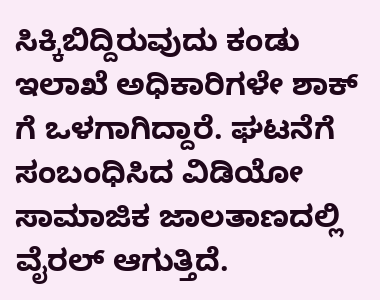ಸಿಕ್ಕಿಬಿದ್ದಿರುವುದು ಕಂಡು ಇಲಾಖೆ ಅಧಿಕಾರಿಗಳೇ ಶಾಕ್ ಗೆ ಒಳಗಾಗಿದ್ದಾರೆ. ಘಟನೆಗೆ ಸಂಬಂಧಿಸಿದ ವಿಡಿಯೋ ಸಾಮಾಜಿಕ ಜಾಲತಾಣದಲ್ಲಿ ವೈರಲ್ ಆಗುತ್ತಿದೆ.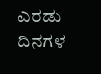ಎರಡು ದಿನಗಳ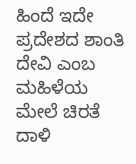ಹಿಂದೆ ಇದೇ ಪ್ರದೇಶದ ಶಾಂತಿ ದೇವಿ ಎಂಬ ಮಹಿಳೆಯ ಮೇಲೆ ಚಿರತೆ ದಾಳಿ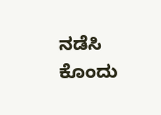ನಡೆಸಿ ಕೊಂದು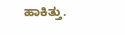ಹಾಕಿತ್ತು.